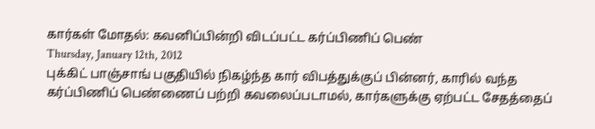கார்கள் மோதல்: கவனிப்பின்றி விடப்பட்ட கர்ப்பிணிப் பெண்
Thursday, January 12th, 2012
புக்கிட் பாஞ்சாங் பகுதியில் நிகழ்ந்த கார் விபத்துக்குப் பின்னர், காரில் வந்த கர்ப்பிணிப் பெண்ணைப் பற்றி கவலைப்படாமல், கார்களுக்கு ஏற்பட்ட சேதத்தைப்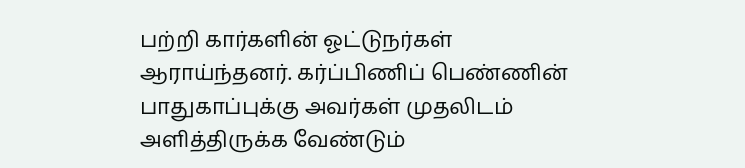பற்றி கார்களின் ஓட்டுநர்கள் ஆராய்ந்தனர். கர்ப்பிணிப் பெண்ணின் பாதுகாப்புக்கு அவர்கள் முதலிடம் அளித்திருக்க வேண்டும்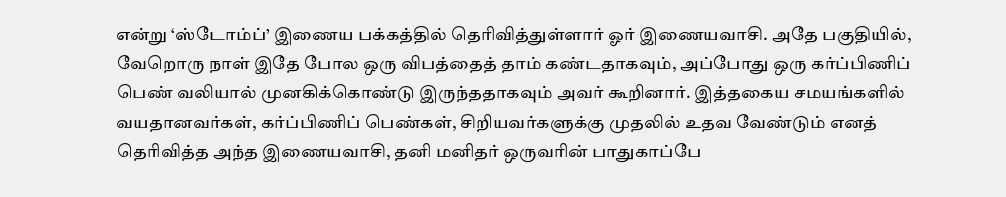என்று ‘ஸ்டோம்ப்’ இணைய பக்கத்தில் தெரிவித்துள்ளார் ஓர் இணையவாசி. அதே பகுதியில், வேறொரு நாள் இதே போல ஒரு விபத்தைத் தாம் கண்டதாகவும், அப்போது ஒரு கர்ப்பிணிப் பெண் வலியால் முனகிக்கொண்டு இருந்ததாகவும் அவர் கூறினார். இத்தகைய சமயங்களில் வயதானவர்கள், கர்ப்பிணிப் பெண்கள், சிறியவர்களுக்கு முதலில் உதவ வேண்டும் எனத் தெரிவித்த அந்த இணையவாசி, தனி மனிதர் ஒருவரின் பாதுகாப்பே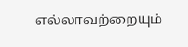எல்லாவற்றையும்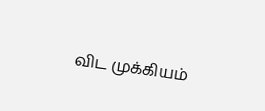விட முக்கியம்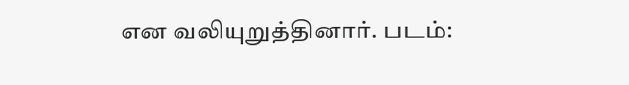என வலியுறுத்தினார். படம்: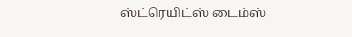ஸ்ட்ரெயிட்ஸ் டைம்ஸ்